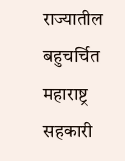राज्यातील बहुचर्चित महाराष्ट्र सहकारी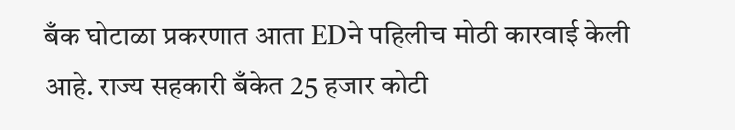बँक घोटाळा प्रकरणात आता EDने पहिलीच मोठी कारवाई केली आहे. राज्य सहकारी बँकेत 25 हजार कोटी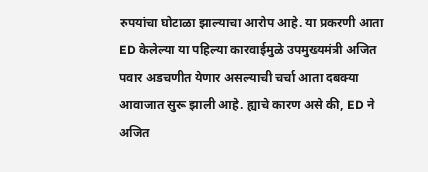रुपयांचा घोटाळा झाल्याचा आरोप आहे. या प्रकरणी आता ED केलेल्या या पहिल्या कारवाईमुळे उपमुख्यमंत्री अजित पवार अडचणीत येणार असल्याची चर्चा आता दबक्या आवाजात सुरू झाली आहे. ह्याचे कारण असे की, ED ने अजित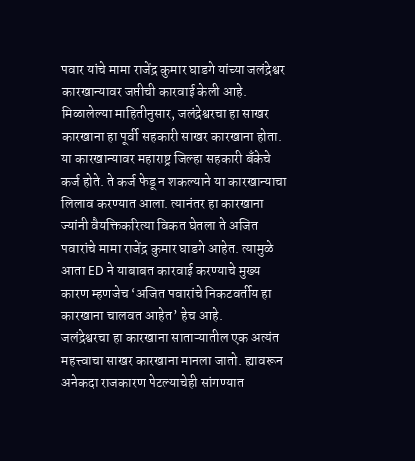पवार यांचे मामा राजेंद्र कुमार घाडगे यांच्या जलंद्रेश्वर कारखान्यावर जप्तीची कारवाई केली आहे.
मिळालेल्या माहितीनुसार, जलंद्रेश्वरचा हा साखर कारखाना हा पूर्वी सहकारी साखर कारखाना होता. या कारखान्यावर महाराष्ट्र जिल्हा सहकारी बँकेचे कर्ज होते. ते कर्ज फेडू न शकल्याने या कारखान्याचा लिलाव करण्यात आला. त्यानंतर हा कारखाना ज्यांनी वैयक्तिकरित्या विकत घेतला ते अजित पवारांचे मामा राजेंद्र कुमार घाडगे आहेत. त्यामुळे आता ED ने याबाबत कारवाई करण्याचे मुख्य कारण म्हणजेच ‘अजित पवारांचे निकटवर्तीय हा कारखाना चालवत आहेत’ हेच आहे.
जलंद्रेश्वरचा हा कारखाना साताऱ्यातील एक अत्यंत महत्त्वाचा साखर कारखाना मानला जातो. ह्यावरून अनेकदा राजकारण पेटल्याचेही सांगण्यात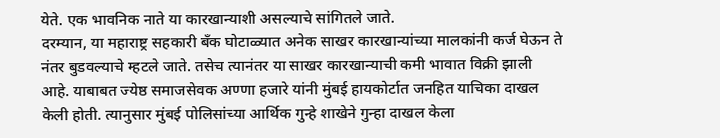येते. एक भावनिक नाते या कारखान्याशी असल्याचे सांगितले जाते.
दरम्यान, या महाराष्ट्र सहकारी बँक घोटाळ्यात अनेक साखर कारखान्यांच्या मालकांनी कर्ज घेऊन ते नंतर बुडवल्याचे म्हटले जाते. तसेच त्यानंतर या साखर कारखान्याची कमी भावात विक्री झाली आहे. याबाबत ज्येष्ठ समाजसेवक अण्णा हजारे यांनी मुंबई हायकोर्टात जनहित याचिका दाखल केली होती. त्यानुसार मुंबई पोलिसांच्या आर्थिक गुन्हे शाखेने गुन्हा दाखल केला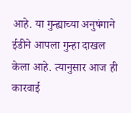आहे. या गुन्ह्याच्या अनुषंगाने ईडीने आपला गुन्हा दाखल केला आहे. त्यानुसार आज ही कारवाई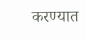करण्यात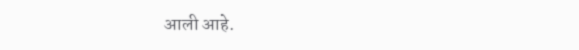आली आहे.